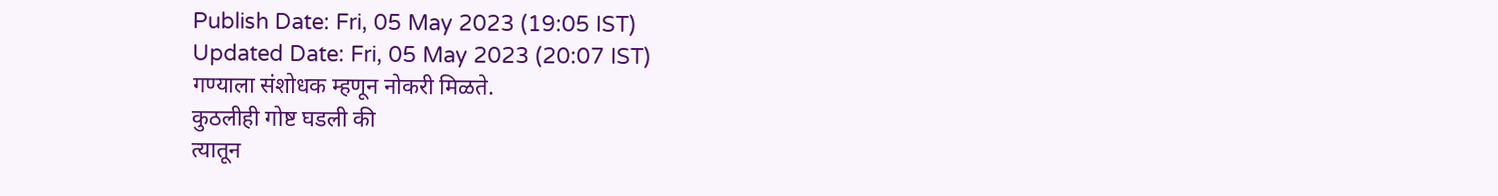Publish Date: Fri, 05 May 2023 (19:05 IST)
Updated Date: Fri, 05 May 2023 (20:07 IST)
गण्याला संशोधक म्हणून नोकरी मिळते.
कुठलीही गोष्ट घडली की
त्यातून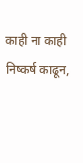काही ना काही निष्कर्ष काढून,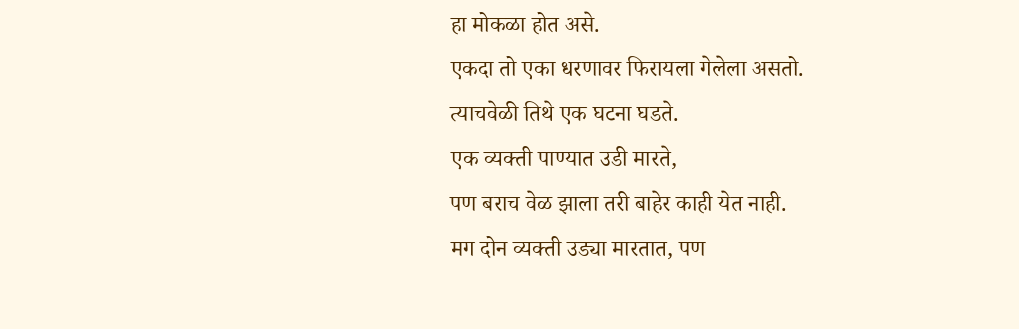हा मोकळा होत असे.
एकदा तो एका धरणावर फिरायला गेलेला असतो.
त्याचवेळी तिथे एक घटना घडते.
एक व्यक्ती पाण्यात उडी मारते,
पण बराच वेळ झाला तरी बाहेर काही येत नाही.
मग दोन व्यक्ती उड्या मारतात, पण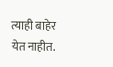त्याही बाहेर येत नाहीत.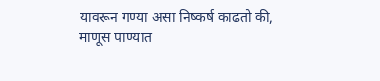यावरून गण्या असा निष्कर्ष काढतो की,
माणूस पाण्यात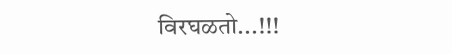विरघळतो...!!!